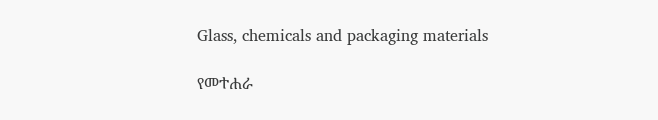Glass, chemicals and packaging materials

የመተሐራ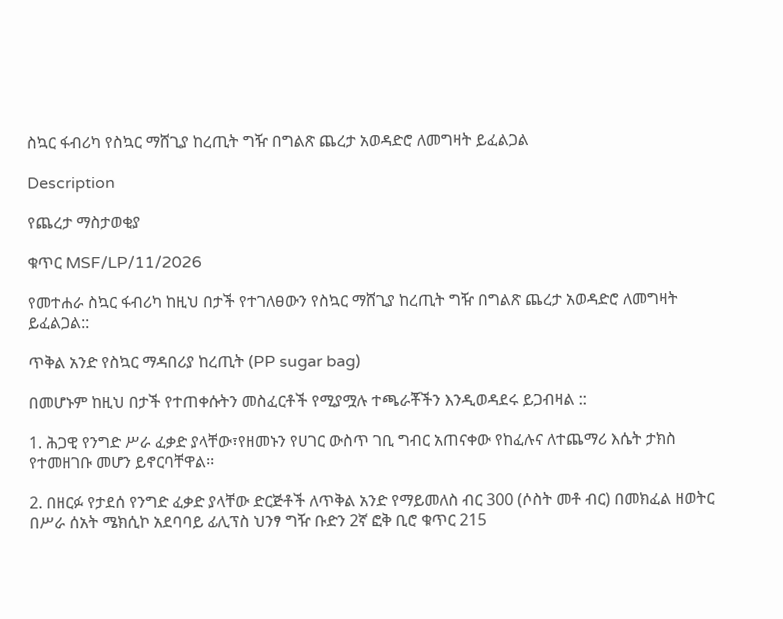ስኳር ፋብሪካ የስኳር ማሸጊያ ከረጢት ግዥ በግልጽ ጨረታ አወዳድሮ ለመግዛት ይፈልጋል

Description

የጨረታ ማስታወቂያ

ቁጥር MSF/LP/11/2026

የመተሐራ ስኳር ፋብሪካ ከዚህ በታች የተገለፀውን የስኳር ማሸጊያ ከረጢት ግዥ በግልጽ ጨረታ አወዳድሮ ለመግዛት ይፈልጋል::

ጥቅል አንድ የስኳር ማዳበሪያ ከረጢት (PP sugar bag)

በመሆኑም ከዚህ በታች የተጠቀሱትን መስፈርቶች የሚያሟሉ ተጫራቾችን እንዲወዳደሩ ይጋብዛል ::

1. ሕጋዊ የንግድ ሥራ ፈቃድ ያላቸው፣የዘመኑን የሀገር ውስጥ ገቢ ግብር አጠናቀው የከፈሉና ለተጨማሪ እሴት ታክስ የተመዘገቡ መሆን ይኖርባቸዋል፡፡

2. በዘርፉ የታደሰ የንግድ ፈቃድ ያላቸው ድርጅቶች ለጥቅል አንድ የማይመለስ ብር 300 (ሶስት መቶ ብር) በመክፈል ዘወትር በሥራ ሰአት ሜክሲኮ አደባባይ ፊሊፕስ ህንፃ ግዥ ቡድን 2ኛ ፎቅ ቢሮ ቁጥር 215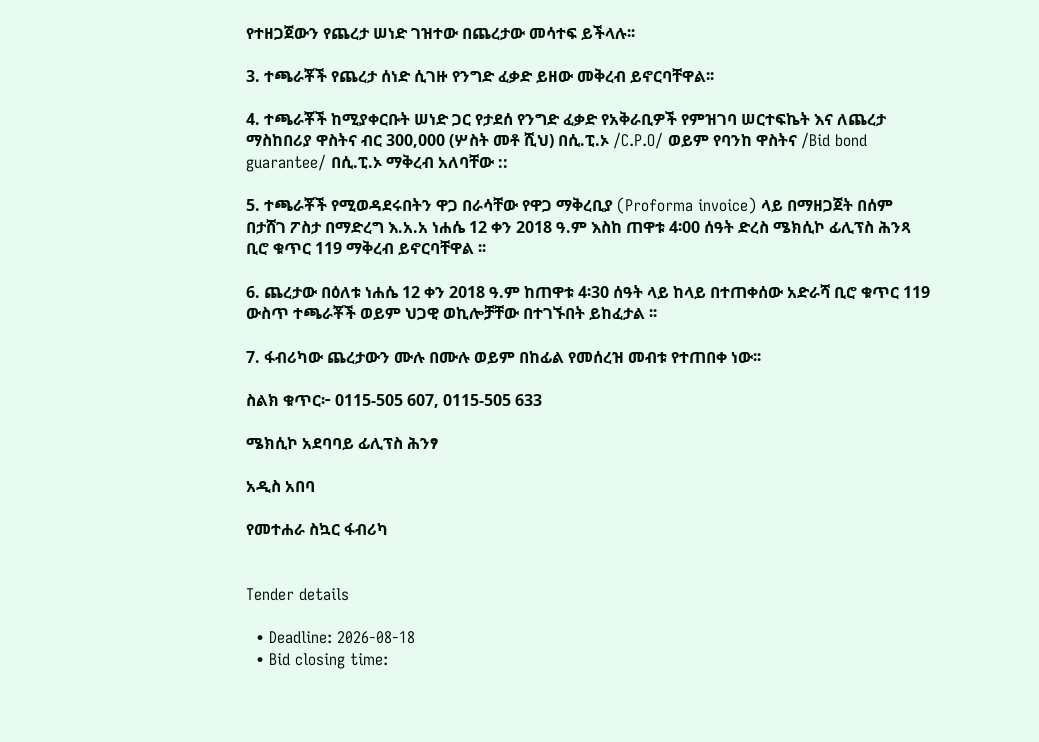የተዘጋጀውን የጨረታ ሠነድ ገዝተው በጨረታው መሳተፍ ይችላሉ፡፡

3. ተጫራቾች የጨረታ ሰነድ ሲገዙ የንግድ ፈቃድ ይዘው መቅረብ ይኖርባቸዋል፡፡

4. ተጫራቾች ከሚያቀርቡት ሠነድ ጋር የታደሰ የንግድ ፈቃድ የአቅራቢዎች የምዝገባ ሠርተፍኬት እና ለጨረታ ማስከበሪያ ዋስትና ብር 300,000 (ሦስት መቶ ሺህ) በሲ.ፒ.ኦ /C.P.O/ ወይም የባንከ ዋስትና /Bid bond guarantee/ በሲ.ፒ.ኦ ማቅረብ አለባቸው ::

5. ተጫራቾች የሚወዳደሩበትን ዋጋ በራሳቸው የዋጋ ማቅረቢያ (Proforma invoice) ላይ በማዘጋጀት በሰም በታሸገ ፖስታ በማድረግ እ.አ.አ ነሐሴ 12 ቀን 2018 ዓ.ም እስከ ጠዋቱ 4፡00 ሰዓት ድረስ ሜክሲኮ ፊሊፕስ ሕንጻ ቢሮ ቁጥር 119 ማቅረብ ይኖርባቸዋል ፡፡

6. ጨረታው በዕለቱ ነሐሴ 12 ቀን 2018 ዓ.ም ከጠዋቱ 4፡30 ሰዓት ላይ ከላይ በተጠቀሰው አድራሻ ቢሮ ቁጥር 119 ውስጥ ተጫራቾች ወይም ህጋዊ ወኪሎቻቸው በተገኙበት ይከፈታል ፡፡

7. ፋብሪካው ጨረታውን ሙሉ በሙሉ ወይም በከፊል የመሰረዝ መብቱ የተጠበቀ ነው፡፡

ስልክ ቁጥር፦ 0115-505 607, 0115-505 633

ሜክሲኮ አደባባይ ፊሊፕስ ሕንፃ

አዲስ አበባ

የመተሐራ ስኳር ፋብሪካ


Tender details

  • Deadline: 2026-08-18
  • Bid closing time: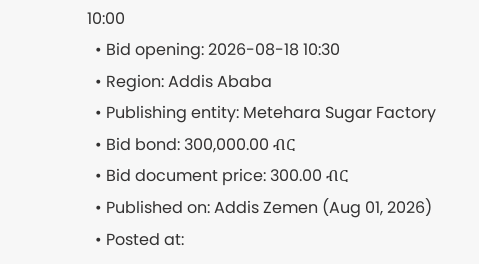10:00
  • Bid opening: 2026-08-18 10:30
  • Region: Addis Ababa
  • Publishing entity: Metehara Sugar Factory
  • Bid bond: 300,000.00 ብር
  • Bid document price: 300.00 ብር
  • Published on: Addis Zemen (Aug 01, 2026)
  • Posted at: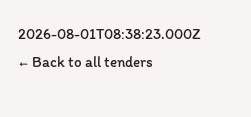2026-08-01T08:38:23.000Z
← Back to all tenders